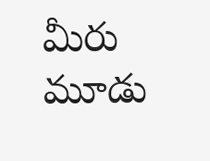మీరు మూడు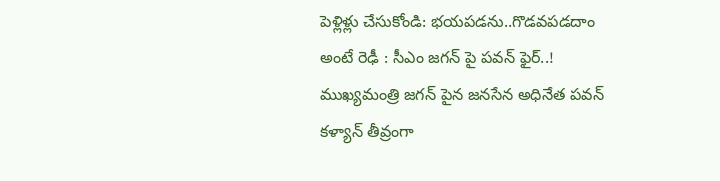పెళ్లిళ్లు చేసుకోండి: భయపడను..గొడవపడదాం అంటే రెఢీ : సీఎం జగన్ పై పవన్ ఫైర్..!
ముఖ్యమంత్రి జగన్ పైన జనసేన అధినేత పవన్ కళ్యాన్ తీవ్రంగా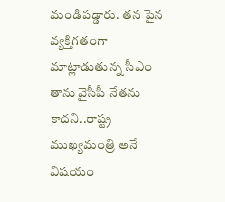మండిపడ్డారు. తన పైన వ్యక్తిగతంగా మాట్లాడుతున్న సీఎం తాను వైసీపీ నేతను కాదని..రాష్ట్ర ముఖ్యమంత్రి అనే విషయం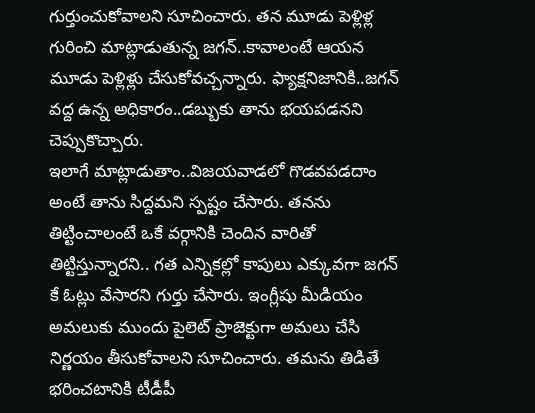గుర్తుంచుకోవాలని సూచించారు. తన మూడు పెళ్లిళ్ల గురించి మాట్లాడుతున్న జగన్..కావాలంటే ఆయన మూడు పెళ్లిళ్లు చేసుకోవచ్చన్నారు. ఫ్యాక్షనిజానికి..జగన్ వద్ద ఉన్న అధికారం..డబ్బుకు తాను భయపడనని చెప్పుకొచ్చారు.
ఇలాగే మాట్లాడుతాం..విజయవాడలో గొడవపడదాం అంటే తాను సిద్దమని స్పష్టం చేసారు. తనను తిట్టించాలంటే ఒకే వర్గానికి చెందిన వారితో తిట్టిస్తున్నారని.. గత ఎన్నికల్లో కాపులు ఎక్కువగా జగన్ కే ఓట్లు వేసారని గుర్తు చేసారు. ఇంగ్లీషు మీడియం అమలుకు ముందు పైలెట్ ప్రాజెక్టుగా అమలు చేసి నిర్ణయం తీసుకోవాలని సూచించారు. తమను తిడితే భరించటానికి టీడీపీ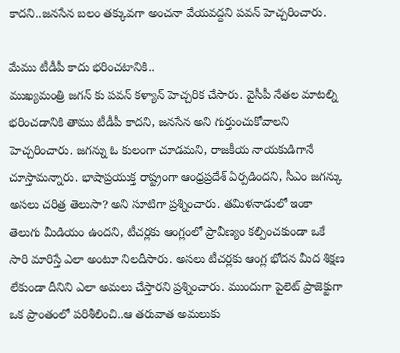కాదని..జనసేన బలం తక్కువగా అంచనా వేయవద్దని పవన్ హెచ్చరించారు.

మేము టీడీపీ కాదు భరించటానికి..
ముఖ్యమంత్రి జగన్ కు పవన్ కళ్యాన్ హెచ్చరిక చేసారు. వైసీపీ నేతల మాటల్ని భరించడానికి తాము టీడీపీ కాదని, జనసేన అని గుర్తుంచుకోవాలని హెచ్చరించారు. జగన్ను ఓ కులంగా చూడమని, రాజకీయ నాయకుడిగానే చూస్తామన్నారు. భాషాప్రయుక్త రాష్ట్రంగా ఆంధ్రప్రదేశ్ ఏర్పడిందని, సీఎం జగన్కు అసలు చరిత్ర తెలుసా? అని సూటిగా ప్రశ్నించారు. తమిళనాడులో ఇంకా తెలుగు మీడియం ఉందని, టీచర్లకు ఆంగ్లంలో ప్రావీణ్యం కల్పించకుండా ఒకే సారి మారిస్తే ఎలా అంటూ నిలదీసారు. అసలు టీచర్లకు ఆంగ్ల భోదన మీద శిక్షణ లేకుండా దీనిని ఎలా అమలు చేస్తారని ప్రశ్నించారు. ముందుగా పైలెట్ ప్రాజెక్టుగా ఒక ప్రాంతంలో పరిశీలించి..ఆ తరువాత అమలుకు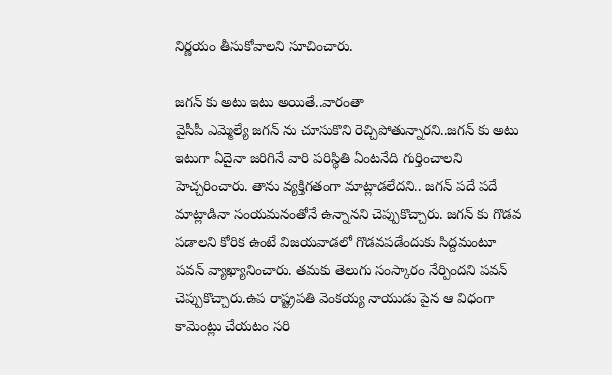నిర్ణయం తీసుకోవాలని సూచించారు.

జగన్ కు అటు ఇటు అయితే..వారంతా
వైసీపీ ఎమ్మెల్యే జగన్ ను చూసుకొని రెచ్చిపోతున్నారని..జగన్ కు అటు ఇటుగా ఏదైనా జరిగినే వారి పరిస్థితి ఏంటనేది గుర్తించాలని హెచ్చరించారు. తాను వ్యక్తిగతంగా మాట్లాడలేదని.. జగన్ పదే పదే మాట్లాడినా సంయమనంతోనే ఉన్నానని చెప్పుకొచ్చారు. జగన్ కు గొడవ పడాలని కోరిక ఉంటే విజయవాడలో గొడవపడేందుకు సిద్దమంటూ పవన్ వ్యాఖ్యానించారు. తమకు తెలుగు సంస్కారం నేర్పిందని పవన్ చెప్పుకొచ్చారు.ఉప రాష్ట్రపతి వెంకయ్య నాయుడు పైన ఆ విధంగా కామెంట్లు చేయటం సరి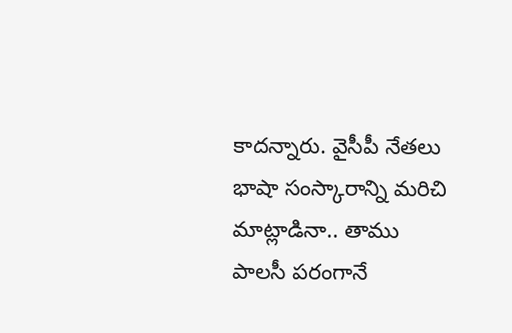కాదన్నారు. వైసీపీ నేతలు భాషా సంస్కారాన్ని మరిచి మాట్లాడినా.. తాము పాలసీ పరంగానే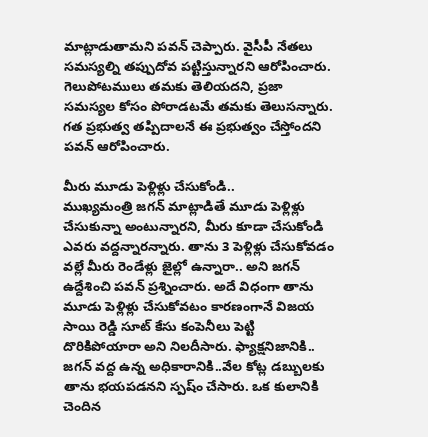మాట్లాడుతామని పవన్ చెప్పారు. వైసీపీ నేతలు సమస్యల్ని తప్పుదోవ పట్టిస్తున్నారని ఆరోపించారు. గెలుపోటములు తమకు తెలియదని, ప్రజా సమస్యల కోసం పోరాడటమే తమకు తెలుసన్నారు. గత ప్రభుత్వ తప్పిదాలనే ఈ ప్రభుత్వం చేస్తోందని పవన్ ఆరోపించారు.

మీరు మూడు పెళ్లిళ్లు చేసుకోండి..
ముఖ్యమంత్రి జగన్ మాట్లాడితే మూడు పెళ్లిళ్లు చేసుకున్నా అంటున్నారని, మీరు కూడా చేసుకోండి ఎవరు వద్దన్నారన్నారు. తాను 3 పెళ్లిళ్లు చేసుకోవడం వల్లే మీరు రెండేళ్లు జైల్లో ఉన్నారా.. అని జగన్ ఉద్దేశించి పవన్ ప్రశ్నించారు. అదే విధంగా తాను మూడు పెళ్లిళ్లు చేసుకోవటం కారణంగానే విజయ సాయి రెడ్డి సూట్ కేసు కంపెనీలు పెట్టి దొరికిపోయారా అని నిలదీసారు. ఫ్యాక్షనిజానికి.. జగన్ వద్ద ఉన్న అధికారానికి..వేల కోట్ల డబ్బులకు తాను భయపడనని స్పష్ం చేసారు. ఒక కులానికి చెందిన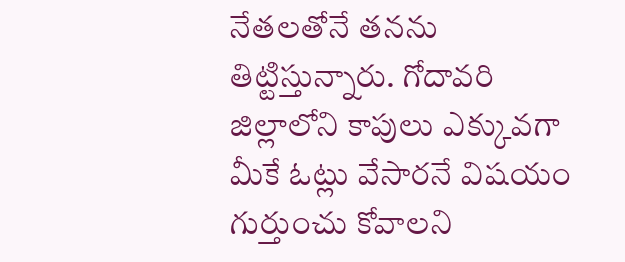నేతలతోనే తనను తిట్టిస్తున్నారు. గోదావరి జిల్లాలోని కాపులు ఎక్కువగా మీకే ఓట్లు వేసారనే విషయం గుర్తుంచు కోవాలని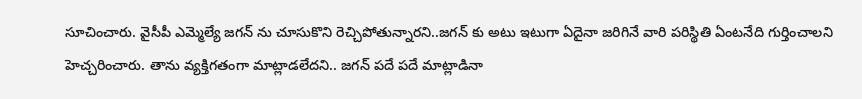సూచించారు. వైసీపీ ఎమ్మెల్యే జగన్ ను చూసుకొని రెచ్చిపోతున్నారని..జగన్ కు అటు ఇటుగా ఏదైనా జరిగినే వారి పరిస్థితి ఏంటనేది గుర్తించాలని హెచ్చరించారు. తాను వ్యక్తిగతంగా మాట్లాడలేదని.. జగన్ పదే పదే మాట్లాడినా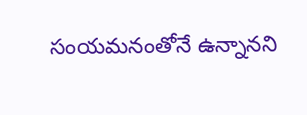సంయమనంతోనే ఉన్నానని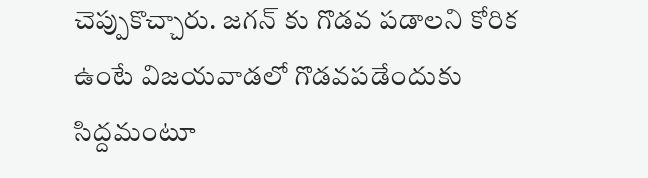చెప్పుకొచ్చారు. జగన్ కు గొడవ పడాలని కోరిక ఉంటే విజయవాడలో గొడవపడేందుకు సిద్దమంటూ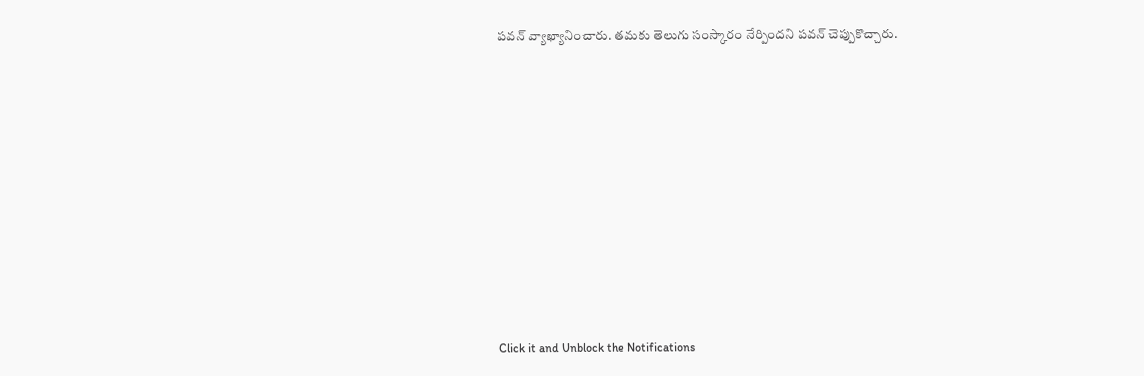పవన్ వ్యాఖ్యానించారు. తమకు తెలుగు సంస్కారం నేర్పిందని పవన్ చెప్పుకొచ్చారు.












Click it and Unblock the Notifications